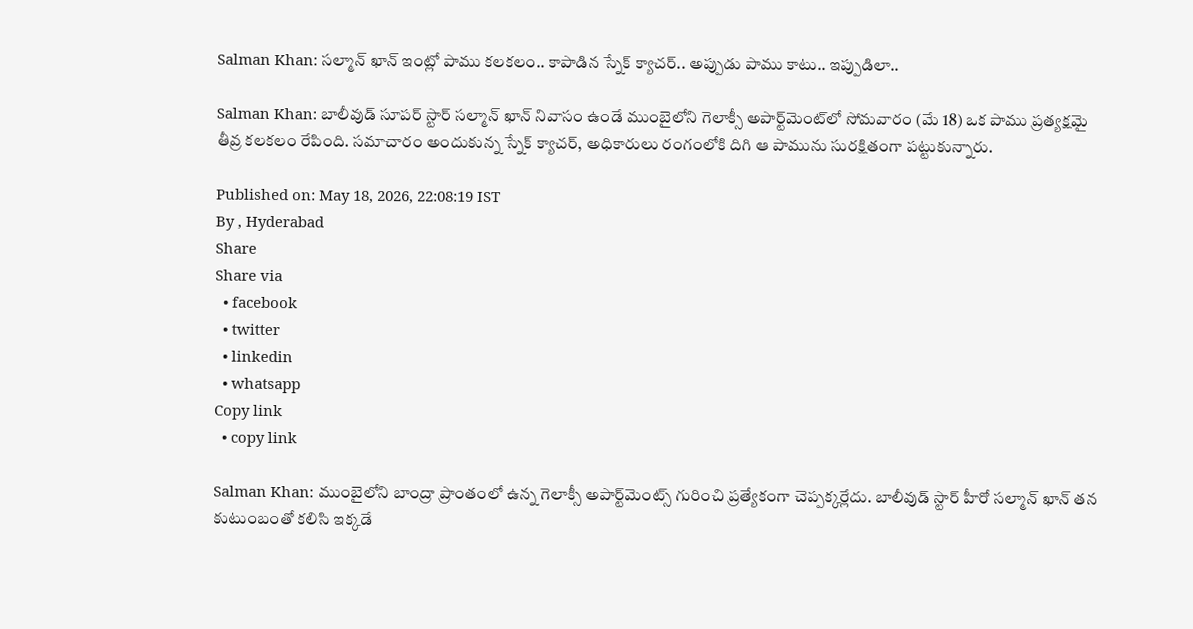Salman Khan: సల్మాన్ ఖాన్ ఇంట్లో పాము కలకలం.. కాపాడిన స్నేక్ క్యాచర్.. అప్పుడు పాము కాటు.. ఇప్పుడిలా..

Salman Khan: బాలీవుడ్ సూపర్ స్టార్ సల్మాన్ ఖాన్ నివాసం ఉండే ముంబైలోని గెలాక్సీ అపార్ట్‌మెంట్‌లో సోమవారం (మే 18) ఒక పాము ప్రత్యక్షమై తీవ్ర కలకలం రేపింది. సమాచారం అందుకున్న స్నేక్ క్యాచర్, అధికారులు రంగంలోకి దిగి ఆ పామును సురక్షితంగా పట్టుకున్నారు.

Published on: May 18, 2026, 22:08:19 IST
By , Hyderabad
Share
Share via
  • facebook
  • twitter
  • linkedin
  • whatsapp
Copy link
  • copy link

Salman Khan: ముంబైలోని బాంద్రా ప్రాంతంలో ఉన్న గెలాక్సీ అపార్ట్‌మెంట్స్ గురించి ప్రత్యేకంగా చెప్పక్కర్లేదు. బాలీవుడ్ స్టార్ హీరో సల్మాన్ ఖాన్ తన కుటుంబంతో కలిసి ఇక్కడే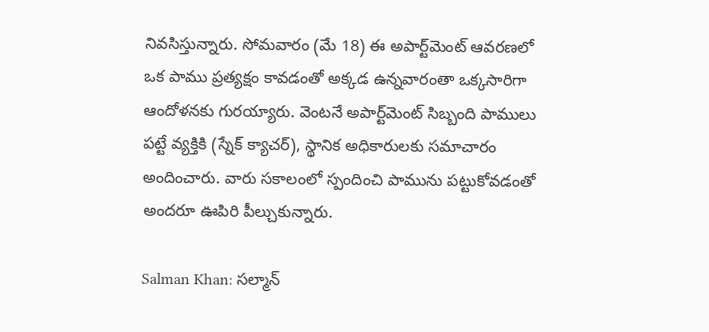నివసిస్తున్నారు. సోమవారం (మే 18) ఈ అపార్ట్‌మెంట్ ఆవరణలో ఒక పాము ప్రత్యక్షం కావడంతో అక్కడ ఉన్నవారంతా ఒక్కసారిగా ఆందోళనకు గురయ్యారు. వెంటనే అపార్ట్‌మెంట్ సిబ్బంది పాములు పట్టే వ్యక్తికి (స్నేక్ క్యాచర్), స్థానిక అధికారులకు సమాచారం అందించారు. వారు సకాలంలో స్పందించి పామును పట్టుకోవడంతో అందరూ ఊపిరి పీల్చుకున్నారు.

Salman Khan: సల్మాన్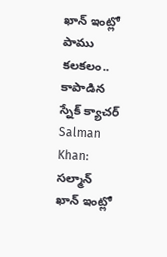ఖాన్ ఇంట్లో పాము కలకలం.. కాపాడిన స్నేక్ క్యాచర్
Salman Khan: సల్మాన్ ఖాన్ ఇంట్లో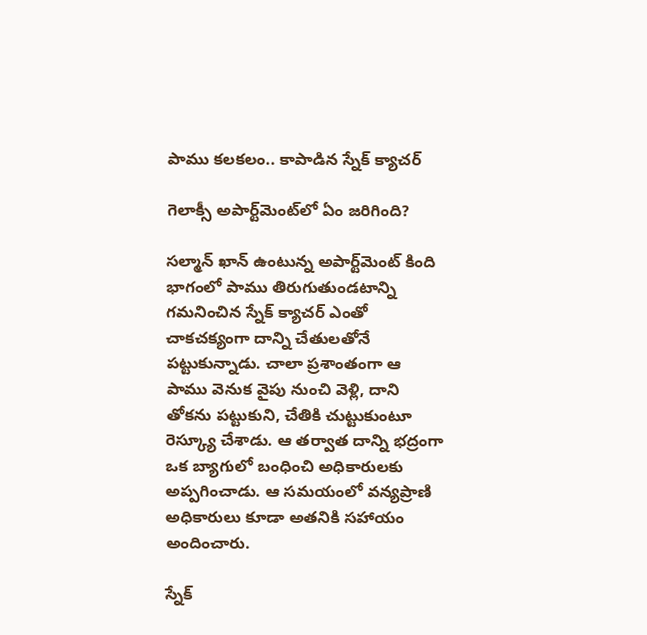పాము కలకలం.. కాపాడిన స్నేక్ క్యాచర్

గెలాక్సీ అపార్ట్‌మెంట్‌లో ఏం జరిగింది?

సల్మాన్ ఖాన్ ఉంటున్న అపార్ట్‌మెంట్ కింది భాగంలో పాము తిరుగుతుండటాన్ని గమనించిన స్నేక్ క్యాచర్ ఎంతో చాకచక్యంగా దాన్ని చేతులతోనే పట్టుకున్నాడు. చాలా ప్రశాంతంగా ఆ పాము వెనుక వైపు నుంచి వెళ్లి, దాని తోకను పట్టుకుని, చేతికి చుట్టుకుంటూ రెస్క్యూ చేశాడు. ఆ తర్వాత దాన్ని భద్రంగా ఒక బ్యాగులో బంధించి అధికారులకు అప్పగించాడు. ఆ సమయంలో వన్యప్రాణి అధికారులు కూడా అతనికి సహాయం అందించారు.

స్నేక్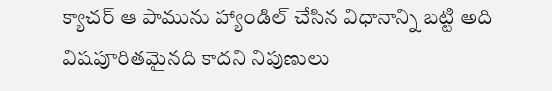క్యాచర్ ఆ పామును హ్యాండిల్ చేసిన విధానాన్ని బట్టి అది విషపూరితమైనది కాదని నిపుణులు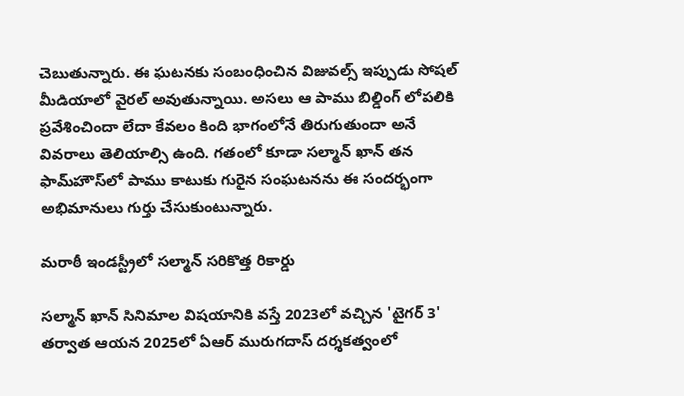చెబుతున్నారు. ఈ ఘటనకు సంబంధించిన విజువల్స్ ఇప్పుడు సోషల్ మీడియాలో వైరల్ అవుతున్నాయి. అసలు ఆ పాము బిల్డింగ్ లోపలికి ప్రవేశించిందా లేదా కేవలం కింది భాగంలోనే తిరుగుతుందా అనే వివరాలు తెలియాల్సి ఉంది. గతంలో కూడా సల్మాన్ ఖాన్ తన ఫామ్‌హౌస్‌లో పాము కాటుకు గురైన సంఘటనను ఈ సందర్భంగా అభిమానులు గుర్తు చేసుకుంటున్నారు.

మరాఠీ ఇండస్ట్రీలో సల్మాన్ సరికొత్త రికార్డు

సల్మాన్ ఖాన్ సినిమాల విషయానికి వస్తే 2023లో వచ్చిన 'టైగర్ 3' తర్వాత ఆయన 2025లో ఏఆర్ మురుగదాస్ దర్శకత్వంలో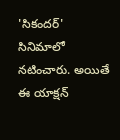'సికందర్' సినిమాలో నటించారు. అయితే ఈ యాక్షన్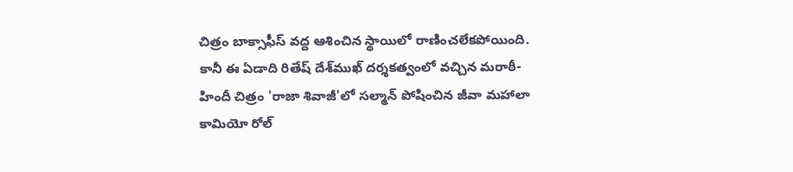చిత్రం బాక్సాఫీస్ వద్ద ఆశించిన స్థాయిలో రాణించలేకపోయింది. కానీ ఈ ఏడాది రితేష్ దేశ్‌ముఖ్ దర్శకత్వంలో వచ్చిన మరాఠీ-హిందీ చిత్రం 'రాజా శివాజీ'లో సల్మాన్ పోషించిన జీవా మహాలా కామియో రోల్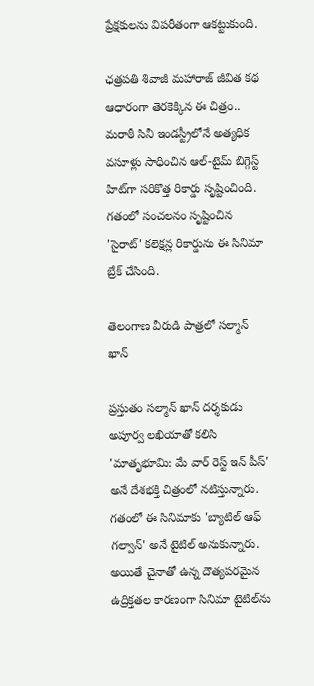ప్రేక్షకులను విపరీతంగా ఆకట్టుకుంది.

ఛత్రపతి శివాజీ మహారాజ్ జీవిత కథ ఆధారంగా తెరకెక్కిన ఈ చిత్రం.. మరాఠీ సినీ ఇండస్ట్రీలోనే అత్యధిక వసూళ్లు సాధించిన ఆల్-టైమ్ బిగ్గెస్ట్ హిట్‌గా సరికొత్త రికార్డు సృష్టించింది. గతంలో సంచలనం సృష్టించిన 'సైరాట్' కలెక్షన్ల రికార్డును ఈ సినిమా బ్రేక్ చేసింది.

తెలంగాణ వీరుడి పాత్రలో సల్మాన్ ఖాన్

ప్రస్తుతం సల్మాన్ ఖాన్ దర్శకుడు అపూర్వ లఖియాతో కలిసి 'మాతృభూమి: మే వార్ రెస్ట్ ఇన్ పీస్' అనే దేశభక్తి చిత్రంలో నటిస్తున్నారు. గతంలో ఈ సినిమాకు 'బ్యాటిల్ ఆఫ్ గల్వాన్' అనే టైటిల్ అనుకున్నారు. అయితే చైనాతో ఉన్న దౌత్యపరమైన ఉద్రిక్తతల కారణంగా సినిమా టైటిల్‌ను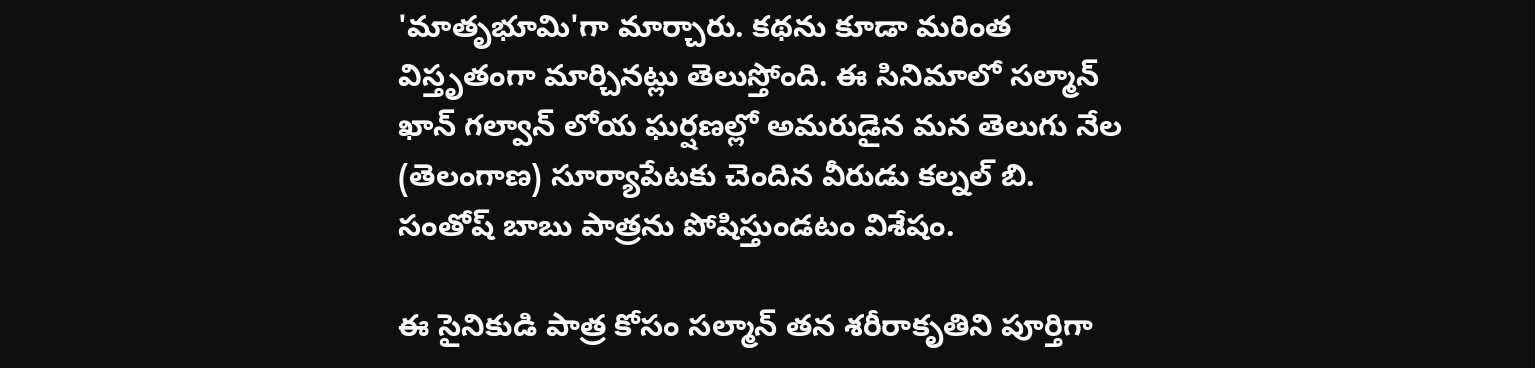'మాతృభూమి'గా మార్చారు. కథను కూడా మరింత విస్తృతంగా మార్చినట్లు తెలుస్తోంది. ఈ సినిమాలో సల్మాన్ ఖాన్ గల్వాన్ లోయ ఘర్షణల్లో అమరుడైన మన తెలుగు నేల (తెలంగాణ) సూర్యాపేటకు చెందిన వీరుడు కల్నల్ బి. సంతోష్ బాబు పాత్రను పోషిస్తుండటం విశేషం.

ఈ సైనికుడి పాత్ర కోసం సల్మాన్ తన శరీరాకృతిని పూర్తిగా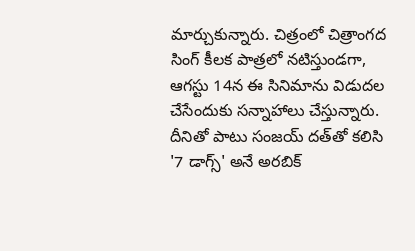మార్చుకున్నారు. చిత్రంలో చిత్రాంగద సింగ్ కీలక పాత్రలో నటిస్తుండగా, ఆగస్టు 14న ఈ సినిమాను విడుదల చేసేందుకు సన్నాహాలు చేస్తున్నారు. దీనితో పాటు సంజయ్ దత్‌తో కలిసి '7 డాగ్స్' అనే అరబిక్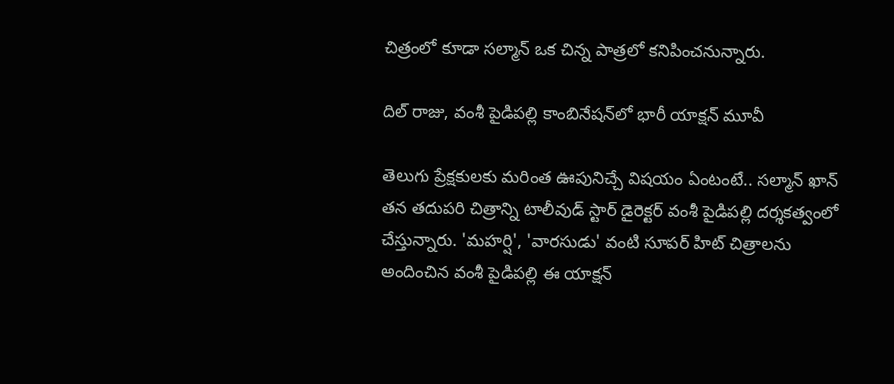చిత్రంలో కూడా సల్మాన్ ఒక చిన్న పాత్రలో కనిపించనున్నారు.

దిల్ రాజు, వంశీ పైడిపల్లి కాంబినేషన్‌లో భారీ యాక్షన్ మూవీ

తెలుగు ప్రేక్షకులకు మరింత ఊపునిచ్చే విషయం ఏంటంటే.. సల్మాన్ ఖాన్ తన తదుపరి చిత్రాన్ని టాలీవుడ్ స్టార్ డైరెక్టర్ వంశీ పైడిపల్లి దర్శకత్వంలో చేస్తున్నారు. 'మహర్షి', 'వారసుడు' వంటి సూపర్ హిట్ చిత్రాలను అందించిన వంశీ పైడిపల్లి ఈ యాక్షన్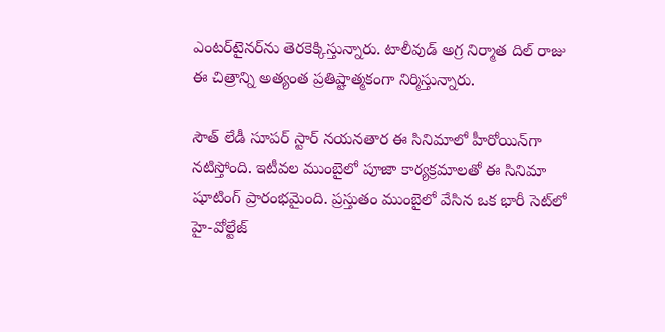ఎంటర్‌టైనర్‌ను తెరకెక్కిస్తున్నారు. టాలీవుడ్ అగ్ర నిర్మాత దిల్ రాజు ఈ చిత్రాన్ని అత్యంత ప్రతిష్టాత్మకంగా నిర్మిస్తున్నారు.

సౌత్ లేడీ సూపర్ స్టార్ నయనతార ఈ సినిమాలో హీరోయిన్‌గా నటిస్తోంది. ఇటీవల ముంబైలో పూజా కార్యక్రమాలతో ఈ సినిమా షూటింగ్ ప్రారంభమైంది. ప్రస్తుతం ముంబైలో వేసిన ఒక భారీ సెట్‌లో హై-వోల్టేజ్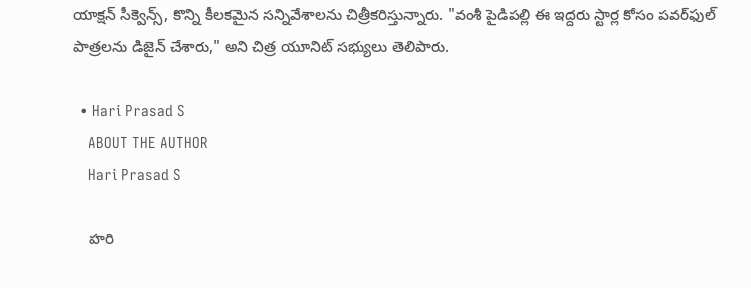యాక్షన్ సీక్వెన్స్, కొన్ని కీలకమైన సన్నివేశాలను చిత్రీకరిస్తున్నారు. "వంశీ పైడిపల్లి ఈ ఇద్దరు స్టార్ల కోసం పవర్‌ఫుల్ పాత్రలను డిజైన్ చేశారు," అని చిత్ర యూనిట్ సభ్యులు తెలిపారు.

  • Hari Prasad S
    ABOUT THE AUTHOR
    Hari Prasad S

    హరి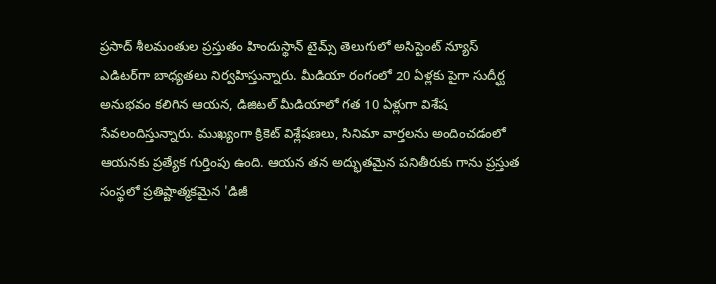ప్రసాద్ శీలమంతుల ప్రస్తుతం హిందుస్థాన్ టైమ్స్ తెలుగులో అసిస్టెంట్ న్యూస్ ఎడిటర్‌గా బాధ్యతలు నిర్వహిస్తున్నారు. మీడియా రంగంలో 20 ఏళ్లకు పైగా సుదీర్ఘ అనుభవం కలిగిన ఆయన, డిజిటల్ మీడియాలో గత 10 ఏళ్లుగా విశేష సేవలందిస్తున్నారు. ముఖ్యంగా క్రికెట్ విశ్లేషణలు, సినిమా వార్తలను అందించడంలో ఆయనకు ప్రత్యేక గుర్తింపు ఉంది. ఆయన తన అద్భుతమైన పనితీరుకు గాను ప్రస్తుత సంస్థలో ప్రతిష్టాత్మకమైన 'డిజీ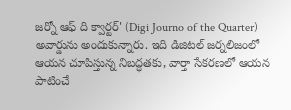జర్నో ఆఫ్ ది క్వార్టర్' (Digi Journo of the Quarter) అవార్డును అందుకున్నారు. ఇది డిజిటల్ జర్నలిజంలో ఆయన చూపిస్తున్న నిబద్ధతకు, వార్తా సేకరణలో ఆయన పాటించే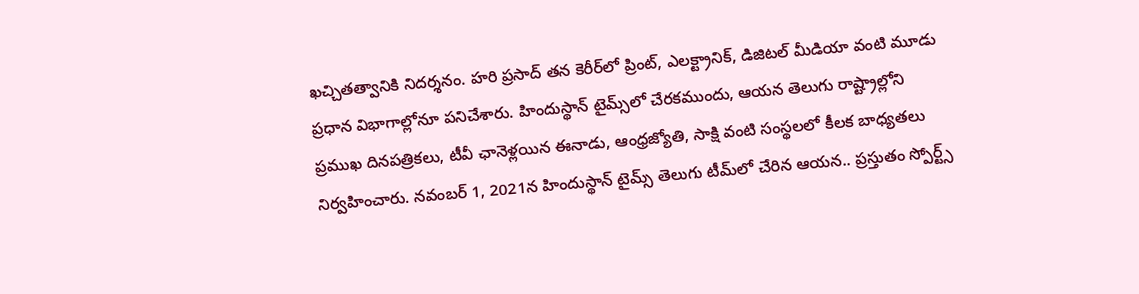ఖచ్చితత్వానికి నిదర్శనం. హరి ప్రసాద్ తన కెరీర్‌లో ప్రింట్, ఎలక్ట్రానిక్, డిజిటల్ మీడియా వంటి మూడు ప్రధాన విభాగాల్లోనూ పనిచేశారు. హిందుస్థాన్ టైమ్స్‌లో చేరకముందు, ఆయన తెలుగు రాష్ట్రాల్లోని ప్రముఖ దినపత్రికలు, టీవీ ఛానెళ్లయిన ఈనాడు, ఆంధ్రజ్యోతి, సాక్షి వంటి సంస్థలలో కీలక బాధ్యతలు నిర్వహించారు. నవంబర్ 1, 2021న హిందుస్థాన్ టైమ్స్ తెలుగు టీమ్‌లో చేరిన ఆయన.. ప్రస్తుతం స్పోర్ట్స్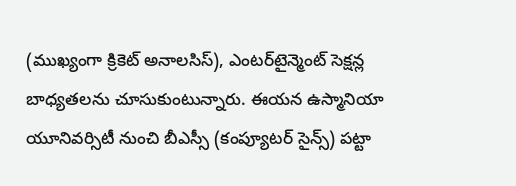(ముఖ్యంగా క్రికెట్ అనాలసిస్), ఎంటర్‌టైన్మెంట్ సెక్షన్ల బాధ్యతలను చూసుకుంటున్నారు. ఈయన ఉస్మానియా యూనివర్సిటీ నుంచి బీఎస్సీ (కంప్యూటర్ సైన్స్) పట్టా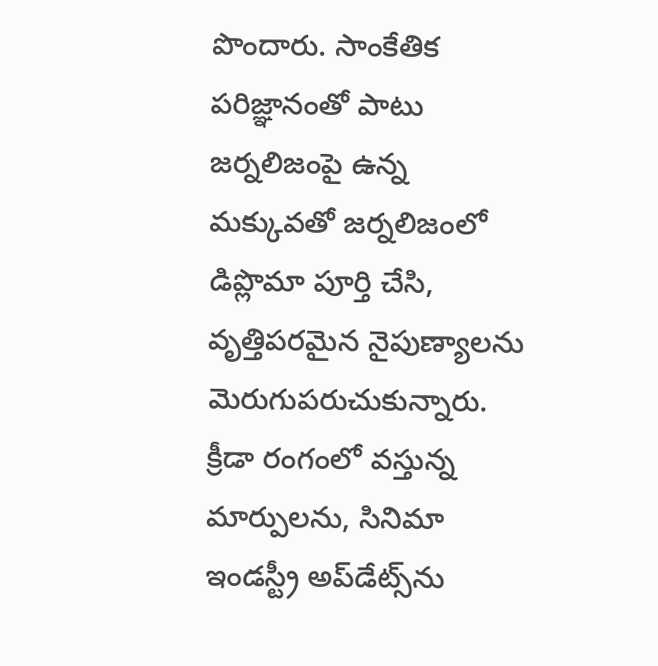పొందారు. సాంకేతిక పరిజ్ఞానంతో పాటు జర్నలిజంపై ఉన్న మక్కువతో జర్నలిజంలో డిప్లొమా పూర్తి చేసి, వృత్తిపరమైన నైపుణ్యాలను మెరుగుపరుచుకున్నారు. క్రీడా రంగంలో వస్తున్న మార్పులను, సినిమా ఇండస్ట్రీ అప్‌డేట్స్‌ను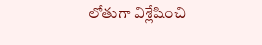లోతుగా విశ్లేషించి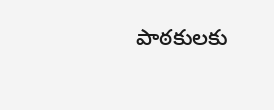పాఠకులకు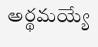అర్థమయ్యే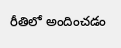రీతిలో అందించడం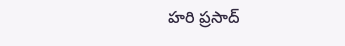హరి ప్రసాద్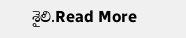శైలి.Read More